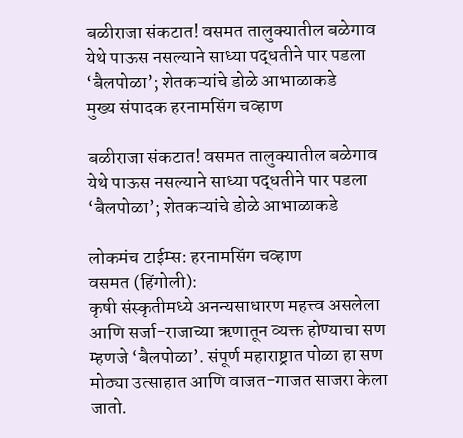बळीराजा संकटात! वसमत तालुक्यातील बळेगाव येथे पाऊस नसल्याने साध्या पद्धतीने पार पडला ‘बैलपोळा’; शेतकऱ्यांचे डोळे आभाळाकडे
मुख्य संपादक हरनामसिंग चव्हाण

बळीराजा संकटात! वसमत तालुक्यातील बळेगाव येथे पाऊस नसल्याने साध्या पद्धतीने पार पडला ‘बैलपोळा’; शेतकऱ्यांचे डोळे आभाळाकडे

लोकमंच टाईम्स: हरनामसिंग चव्हाण
वसमत (हिंगोली):
कृषी संस्कृतीमध्ये अनन्यसाधारण महत्त्व असलेला आणि सर्जा-राजाच्या ऋणातून व्यक्त होण्याचा सण म्हणजे ‘बैलपोळा’. संपूर्ण महाराष्ट्रात पोळा हा सण मोठ्या उत्साहात आणि वाजत-गाजत साजरा केला जातो.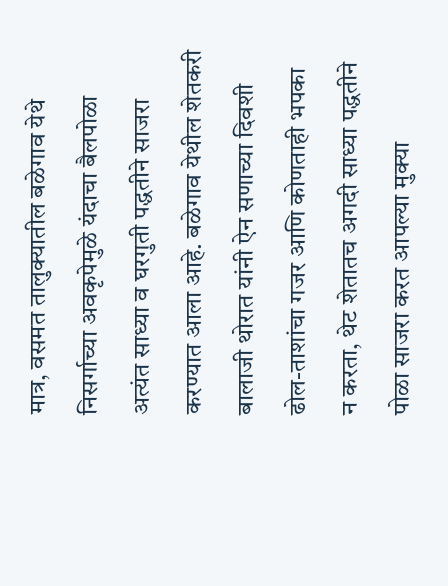मात्र, वसमत तालुक्यातील बळेगाव येथे निसर्गाच्या अवकृपेमुळे यंदाचा बैलपोळा अत्यंत साध्या व घरगुती पद्धतीने साजरा करण्यात आला आहे. बळेगाव येथील शेतकरी बालाजी थोरात यांनी ऐन सणाच्या दिवशी ढोल-ताशांचा गजर आणि कोणताही भपका न करता, थेट शेतातच अगदी साध्या पद्धतीने पोळा साजरा करत आपल्या मुक्या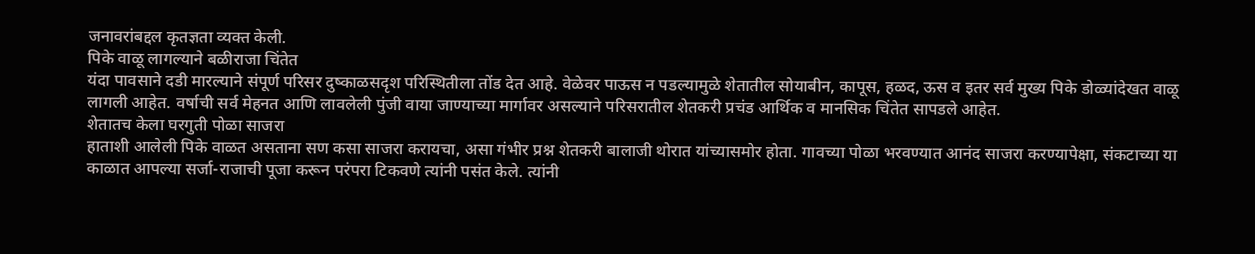जनावरांबद्दल कृतज्ञता व्यक्त केली.
पिके वाळू लागल्याने बळीराजा चिंतेत
यंदा पावसाने दडी मारल्याने संपूर्ण परिसर दुष्काळसदृश परिस्थितीला तोंड देत आहे. वेळेवर पाऊस न पडल्यामुळे शेतातील सोयाबीन, कापूस, हळद, ऊस व इतर सर्व मुख्य पिके डोळ्यांदेखत वाळू लागली आहेत. वर्षाची सर्व मेहनत आणि लावलेली पुंजी वाया जाण्याच्या मार्गावर असल्याने परिसरातील शेतकरी प्रचंड आर्थिक व मानसिक चिंतेत सापडले आहेत.
शेतातच केला घरगुती पोळा साजरा
हाताशी आलेली पिके वाळत असताना सण कसा साजरा करायचा, असा गंभीर प्रश्न शेतकरी बालाजी थोरात यांच्यासमोर होता. गावच्या पोळा भरवण्यात आनंद साजरा करण्यापेक्षा, संकटाच्या या काळात आपल्या सर्जा-राजाची पूजा करून परंपरा टिकवणे त्यांनी पसंत केले. त्यांनी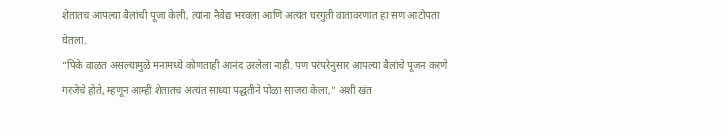शेतातच आपल्या बैलांची पूजा केली, त्यांना नैवेद्य भरवला आणि अत्यंत घरगुती वातावरणात हा सण आटोपता घेतला.
“पिके वाळत असल्यामुळे मनामध्ये कोणताही आनंद उरलेला नाही. पण परंपरेनुसार आपल्या बैलांचे पूजन करणे गरजेचे होते, म्हणून आम्ही शेतातच अत्यंत साध्या पद्धतीने पोळा साजरा केला,” अशी खंत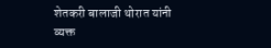शेतकरी बालाजी थोरात यांनी व्यक्त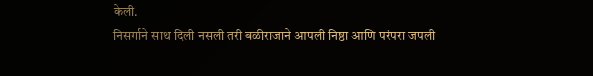केली.
निसर्गाने साथ दिली नसली तरी बळीराजाने आपली निष्ठा आणि परंपरा जपली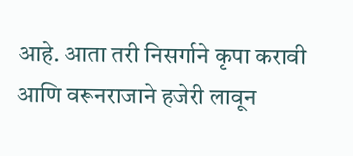आहे. आता तरी निसर्गाने कृपा करावी आणि वरूनराजाने हजेरी लावून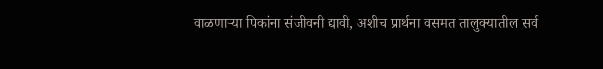वाळणाऱ्या पिकांना संजीवनी द्यावी, अशीच प्रार्थना वसमत तालुक्यातील सर्व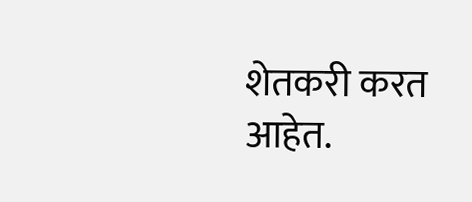शेतकरी करत आहेत.